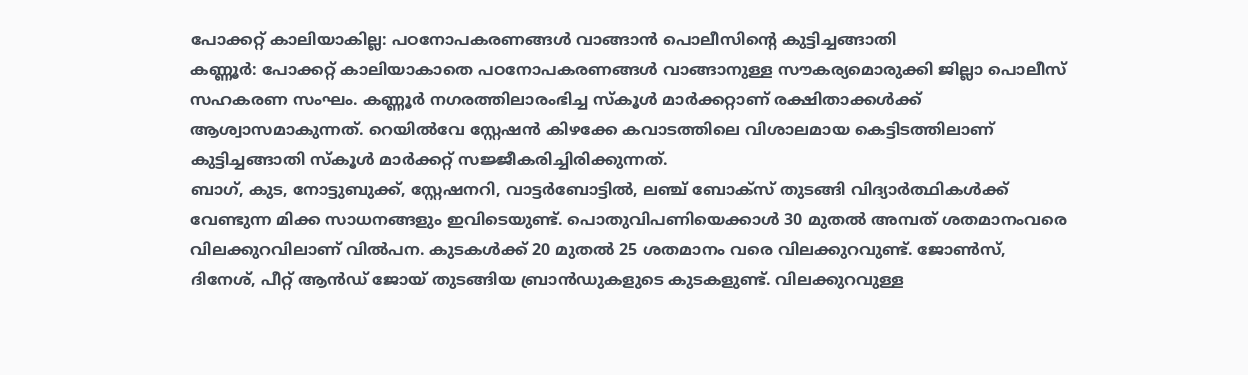പോക്കറ്റ് കാലിയാകില്ല: പഠനോപകരണങ്ങൾ വാങ്ങാൻ പൊലീസിന്റെ കുട്ടിച്ചങ്ങാതി
കണ്ണൂർ: പോക്കറ്റ് കാലിയാകാതെ പഠനോപകരണങ്ങൾ വാങ്ങാനുള്ള സൗകര്യമൊരുക്കി ജില്ലാ പൊലീസ് സഹകരണ സംഘം. കണ്ണൂർ നഗരത്തിലാരംഭിച്ച സ്കൂൾ മാർക്കറ്റാണ് രക്ഷിതാക്കൾക്ക് ആശ്വാസമാകുന്നത്. റെയിൽവേ സ്റ്റേഷൻ കിഴക്കേ കവാടത്തിലെ വിശാലമായ കെട്ടിടത്തിലാണ് കുട്ടിച്ചങ്ങാതി സ്കൂൾ മാർക്കറ്റ് സജ്ജീകരിച്ചിരിക്കുന്നത്.
ബാഗ്, കുട, നോട്ടുബുക്ക്, സ്റ്റേഷനറി, വാട്ടർബോട്ടിൽ, ലഞ്ച് ബോക്സ് തുടങ്ങി വിദ്യാർത്ഥികൾക്ക് വേണ്ടുന്ന മിക്ക സാധനങ്ങളും ഇവിടെയുണ്ട്. പൊതുവിപണിയെക്കാൾ 30 മുതൽ അമ്പത് ശതമാനംവരെ വിലക്കുറവിലാണ് വിൽപന. കുടകൾക്ക് 20 മുതൽ 25 ശതമാനം വരെ വിലക്കുറവുണ്ട്. ജോൺസ്, ദിനേശ്, പീറ്റ് ആൻഡ് ജോയ് തുടങ്ങിയ ബ്രാൻഡുകളുടെ കുടകളുണ്ട്. വിലക്കുറവുള്ള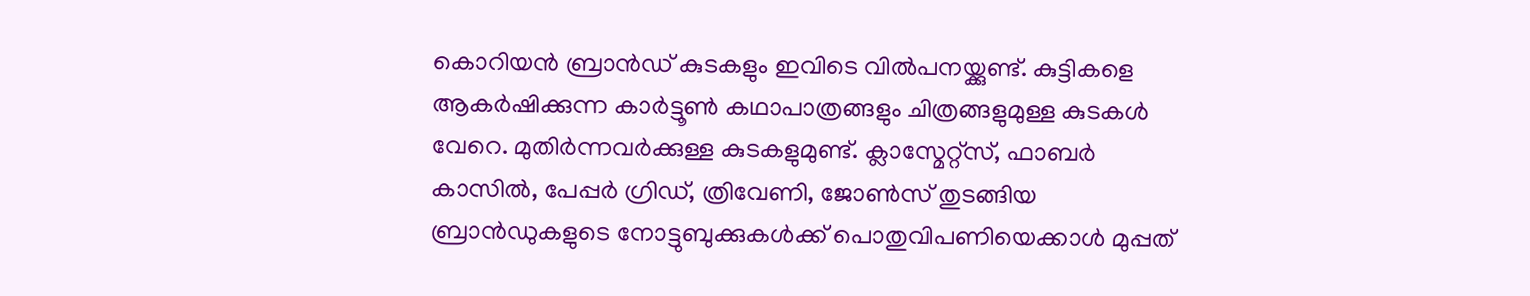കൊറിയൻ ബ്രാൻഡ് കുടകളും ഇവിടെ വിൽപനയ്ക്കുണ്ട്. കുട്ടികളെ ആകർഷിക്കുന്ന കാർട്ടൂൺ കഥാപാത്രങ്ങളും ചിത്രങ്ങളുമുള്ള കുടകൾ വേറെ. മുതിർന്നവർക്കുള്ള കുടകളുമുണ്ട്. ക്ലാസ്മേറ്റ്സ്, ഫാബർ കാസിൽ, പേപ്പർ ഗ്രിഡ്, ത്രിവേണി, ജോൺസ് തുടങ്ങിയ ബ്രാൻഡുകളുടെ നോട്ടുബുക്കുകൾക്ക് പൊതുവിപണിയെക്കാൾ മുപ്പത്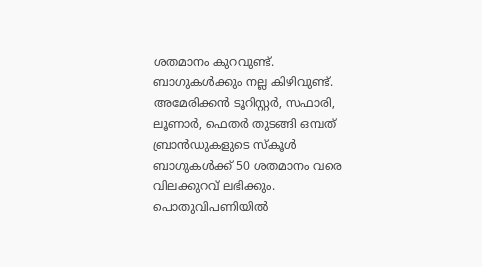ശതമാനം കുറവുണ്ട്.
ബാഗുകൾക്കും നല്ല കിഴിവുണ്ട്. അമേരിക്കൻ ടൂറിസ്റ്റർ, സഫാരി, ലൂണാർ, ഫെതർ തുടങ്ങി ഒമ്പത് ബ്രാൻഡുകളുടെ സ്കൂൾ ബാഗുകൾക്ക് 50 ശതമാനം വരെ വിലക്കുറവ് ലഭിക്കും. പൊതുവിപണിയിൽ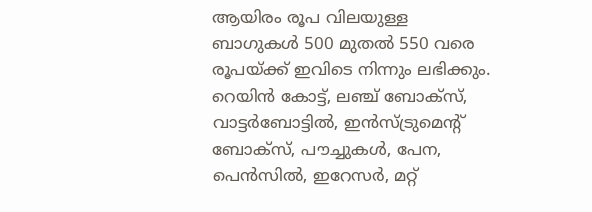ആയിരം രൂപ വിലയുള്ള ബാഗുകൾ 500 മുതൽ 550 വരെ രൂപയ്ക്ക് ഇവിടെ നിന്നും ലഭിക്കും. റെയിൻ കോട്ട്, ലഞ്ച് ബോക്സ്, വാട്ടർബോട്ടിൽ, ഇൻസ്ട്രുമെന്റ് ബോക്സ്, പൗച്ചുകൾ, പേന, പെൻസിൽ, ഇറേസർ, മറ്റ്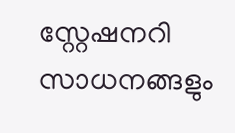സ്റ്റേഷനറി സാധനങ്ങളും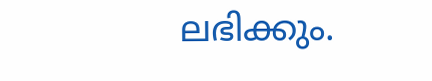ലഭിക്കും.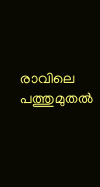രാവിലെ പത്തുമുതൽ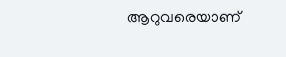ആറുവരെയാണ്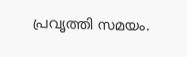പ്രവൃത്തി സമയം.